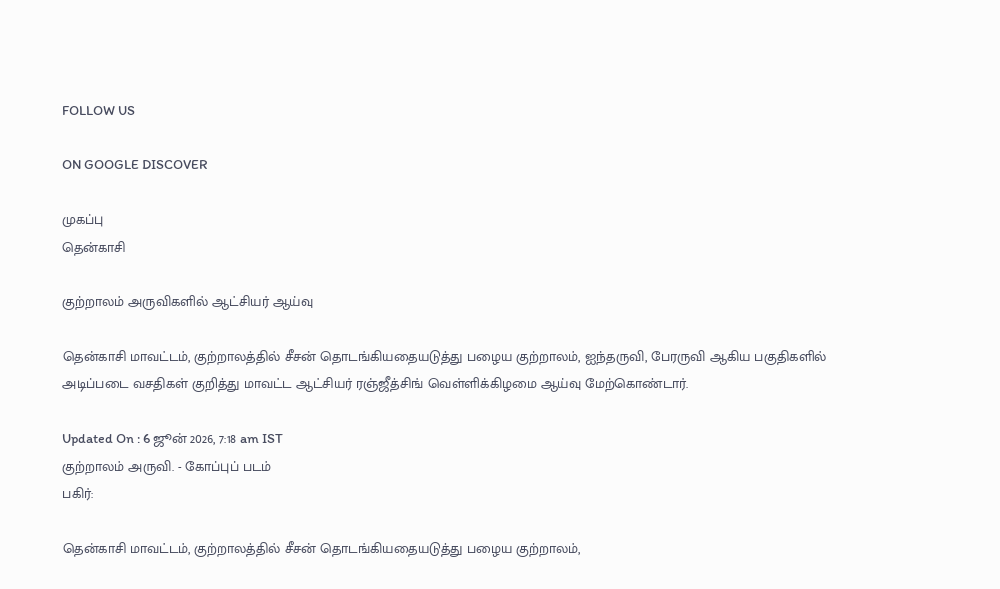FOLLOW US

ON GOOGLE DISCOVER

முகப்பு
தென்காசி

குற்றாலம் அருவிகளில் ஆட்சியர் ஆய்வு

தென்காசி மாவட்டம், குற்றாலத்தில் சீசன் தொடங்கியதையடுத்து பழைய குற்றாலம், ஐந்தருவி, பேரருவி ஆகிய பகுதிகளில் அடிப்படை வசதிகள் குறித்து மாவட்ட ஆட்சியர் ரஞ்ஜீத்சிங் வெள்ளிக்கிழமை ஆய்வு மேற்கொண்டார்.

Updated On : 6 ஜூன் 2026, 7:18 am IST
குற்றாலம் அருவி. - கோப்புப் படம்
பகிர்:

தென்காசி மாவட்டம், குற்றாலத்தில் சீசன் தொடங்கியதையடுத்து பழைய குற்றாலம்,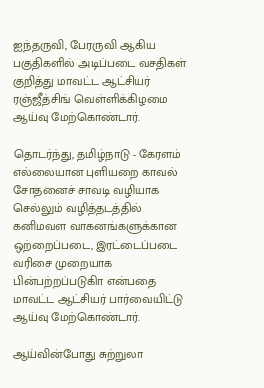ஐந்தருவி, பேரருவி ஆகிய பகுதிகளில் அடிப்படை வசதிகள் குறித்து மாவட்ட ஆட்சியர் ரஞ்ஜீத்சிங் வெள்ளிக்கிழமை ஆய்வு மேற்கொண்டார்.

தொடர்ந்து, தமிழ்நாடு - கேரளம் எல்லையான புளியறை காவல் சோதனைச் சாவடி வழியாக செல்லும் வழித்தடத்தில் கனிமவள வாகனங்களுக்கான ஒற்றைப்படை, இரட்டைப்படை வரிசை முறையாக பின்பற்றப்படுகிா என்பதை மாவட்ட ஆட்சியர் பார்வையிட்டு ஆய்வு மேற்கொண்டார்.

ஆய்வின்போது சுற்றுலா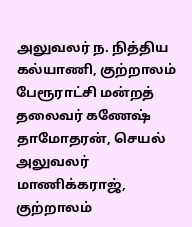அலுவலர் ந. நித்திய கல்யாணி, குற்றாலம் பேரூராட்சி மன்றத் தலைவர் கணேஷ் தாமோதரன், செயல் அலுவலர் மாணிக்கராஜ், குற்றாலம்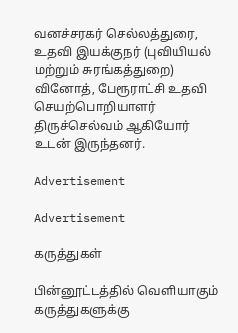வனச்சரகர் செல்லத்துரை, உதவி இயக்குநர் (புவியியல் மற்றும் சுரங்கத்துறை) வினோத், பேரூராட்சி உதவி செயற்பொறியாளர் திருச்செல்வம் ஆகியோர் உடன் இருந்தனர்.

Advertisement

Advertisement

கருத்துகள்

பின்னூட்டத்தில் வெளியாகும் கருத்துகளுக்கு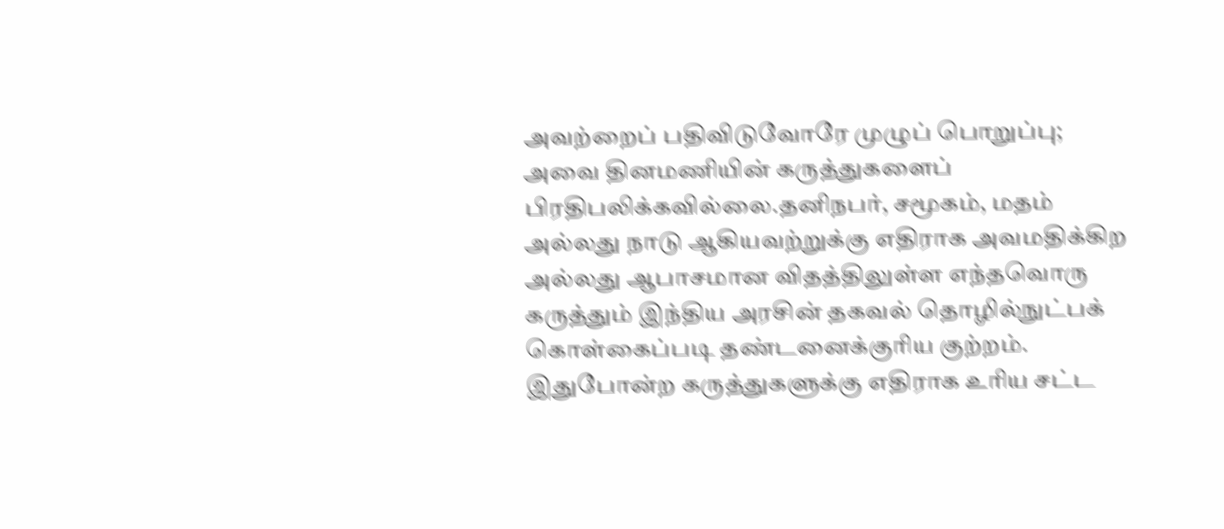அவற்றைப் பதிவிடுவோரே முழுப் பொறுப்பு; அவை தினமணியின் கருத்துகளைப் பிரதிபலிக்கவில்லை.தனிநபர், சமூகம், மதம் அல்லது நாடு ஆகியவற்றுக்கு எதிராக அவமதிக்கிற அல்லது ஆபாசமான விதத்திலுள்ள எந்தவொரு கருத்தும் இந்திய அரசின் தகவல் தொழில்நுட்பக் கொள்கைப்படி தண்டனைக்குரிய குற்றம். இதுபோன்ற கருத்துகளுக்கு எதிராக உரிய சட்ட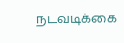நடவடிக்கை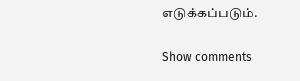எடுக்கப்படும்.

Show comments